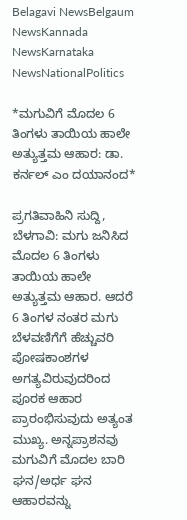Belagavi NewsBelgaum NewsKannada NewsKarnataka NewsNationalPolitics

*ಮಗುವಿಗೆ ಮೊದಲ 6 ತಿಂಗಳು ತಾಯಿಯ ಹಾಲೇ ಅತ್ಯುತ್ತಮ ಆಹಾರ: ಡಾ. ಕರ್ನಲ್‌ ಎಂ ದಯಾನಂದ*

ಪ್ರಗತಿವಾಹಿನಿ ಸುದ್ದಿ, ಬೆಳಗಾವಿ: ಮಗು ಜನಿಸಿದ ಮೊದಲ 6 ತಿಂಗಳು ತಾಯಿಯ ಹಾಲೇ ಅತ್ಯುತ್ತಮ ಆಹಾರ. ಆದರೆ 6 ತಿಂಗಳ ನಂತರ ಮಗು ಬೆಳವಣಿಗೆಗೆ ಹೆಚ್ಚುವರಿ ಪೋಷಕಾಂಶಗಳ ಅಗತ್ಯವಿರುವುದರಿಂದ ಪೂರಕ ಆಹಾರ ಪ್ರಾರಂಭಿಸುವುದು ಅತ್ಯಂತ ಮುಖ್ಯ. ಅನ್ನಪ್ರಾಶನವು ಮಗುವಿಗೆ ಮೊದಲ ಬಾರಿ ಘನ/ಅರ್ಧ ಘನ ಆಹಾರವನ್ನು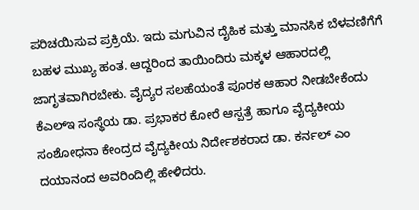ಪರಿಚಯಿಸುವ ಪ್ರಕ್ರಿಯೆ. ಇದು ಮಗುವಿನ ದೈಹಿಕ ಮತ್ತು ಮಾನಸಿಕ ಬೆಳವಣಿಗೆಗೆ ಬಹಳ ಮುಖ್ಯ ಹಂತ. ಆದ್ದರಿಂದ ತಾಯಿಂದಿರು ಮಕ್ಕಳ ಆಹಾರದಲ್ಲಿ ಜಾಗೃತವಾಗಿರಬೇಕು. ವೈದ್ಯರ ಸಲಹೆಯಂತೆ ಪೂರಕ ಆಹಾರ ನೀಡಬೇಕೆಂದು ಕೆಎಲ್‌ಇ ಸಂಸ್ಥೆಯ ಡಾ. ಪ್ರಭಾಕರ ಕೋರೆ ಆಸ್ಪತ್ರೆ ಹಾಗೂ ವೈದ್ಯಕೀಯ ಸಂಶೋಧನಾ ಕೇಂದ್ರದ ವೈದ್ಯಕೀಯ ನಿರ್ದೇಶಕರಾದ ಡಾ. ಕರ್ನಲ್‌ ಎಂ ದಯಾನಂದ ಅವರಿಂದಿಲ್ಲಿ ಹೇಳಿದರು.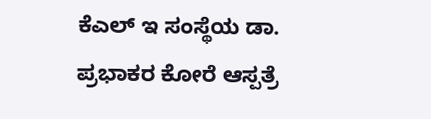ಕೆಎಲ್‌ ಇ ಸಂಸ್ಥೆಯ ಡಾ. ಪ್ರಭಾಕರ ಕೋರೆ ಆಸ್ಪತ್ರೆ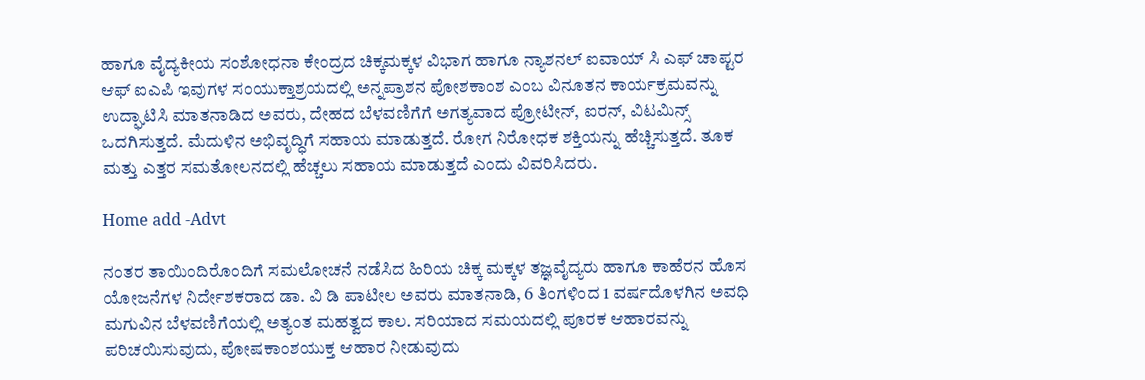ಹಾಗೂ ವೈದ್ಯಕೀಯ ಸಂಶೋಧನಾ ಕೇಂದ್ರದ ಚಿಕ್ಕಮಕ್ಕಳ ವಿಭಾಗ ಹಾಗೂ ನ್ಯಾಶನಲ್‌ ಐವಾಯ್‌ ಸಿ ಎಫ್‌ ಚಾಪ್ಟರ ಆಫ್‌ ಐಎಪಿ ಇವುಗಳ ಸಂಯುಕ್ತಾಶ್ರಯದಲ್ಲಿ ಅನ್ನಪ್ರಾಶನ ಪೋಶಕಾಂಶ ಎಂಬ ವಿನೂತನ ಕಾರ್ಯಕ್ರಮವನ್ನು ಉದ್ಘಾಟಿಸಿ ಮಾತನಾಡಿದ ಅವರು, ದೇಹದ ಬೆಳವಣಿಗೆಗೆ ಅಗತ್ಯವಾದ ಪ್ರೋಟೀನ್, ಐರನ್, ವಿಟಮಿನ್ಸ್ ಒದಗಿಸುತ್ತದೆ. ಮೆದುಳಿನ ಅಭಿವೃದ್ಧಿಗೆ ಸಹಾಯ ಮಾಡುತ್ತದೆ. ರೋಗ ನಿರೋಧಕ ಶಕ್ತಿಯನ್ನು ಹೆಚ್ಚಿಸುತ್ತದೆ. ತೂಕ ಮತ್ತು ಎತ್ತರ ಸಮತೋಲನದಲ್ಲಿ ಹೆಚ್ಚಲು ಸಹಾಯ ಮಾಡುತ್ತದೆ ಎಂದು ವಿವರಿಸಿದರು.

Home add -Advt

ನಂತರ ತಾಯಿಂದಿರೊಂದಿಗೆ ಸಮಲೋಚನೆ ನಡೆಸಿದ ಹಿರಿಯ ಚಿಕ್ಕ ಮಕ್ಕಳ ತಜ್ಞವೈದ್ಯರು ಹಾಗೂ ಕಾಹೆರನ ಹೊಸ ಯೋಜನೆಗಳ ನಿರ್ದೇಶಕರಾದ ಡಾ. ವಿ ಡಿ ಪಾಟೀಲ ಅವರು ಮಾತನಾಡಿ, 6 ತಿಂಗಳಿಂದ 1 ವರ್ಷದೊಳಗಿನ ಅವಧಿ ಮಗುವಿನ ಬೆಳವಣಿಗೆಯಲ್ಲಿ ಅತ್ಯಂತ ಮಹತ್ವದ ಕಾಲ. ಸರಿಯಾದ ಸಮಯದಲ್ಲಿ ಪೂರಕ ಆಹಾರವನ್ನು ಪರಿಚಯಿಸುವುದು, ಪೋಷಕಾಂಶಯುಕ್ತ ಆಹಾರ ನೀಡುವುದು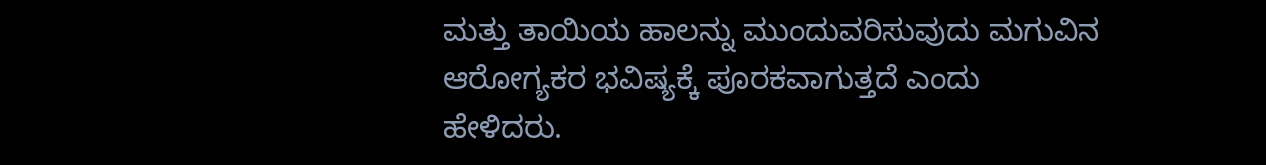ಮತ್ತು ತಾಯಿಯ ಹಾಲನ್ನು ಮುಂದುವರಿಸುವುದು ಮಗುವಿನ ಆರೋಗ್ಯಕರ ಭವಿಷ್ಯಕ್ಕೆ ಪೂರಕವಾಗುತ್ತದೆ ಎಂದು ಹೇಳಿದರು.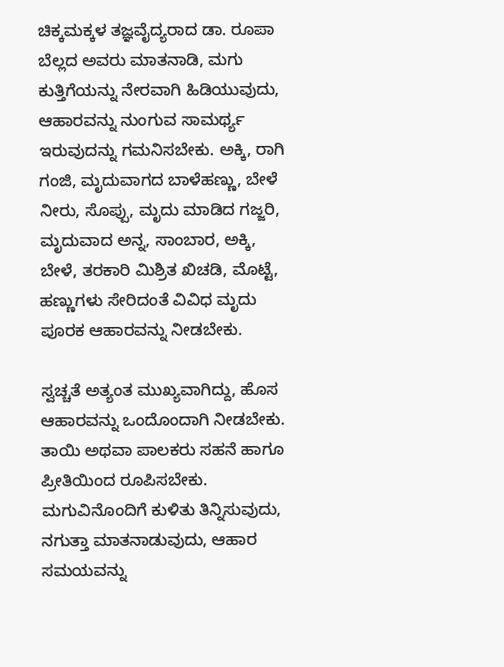ಚಿಕ್ಕಮಕ್ಕಳ ತಜ್ಞವೈದ್ಯರಾದ ಡಾ. ರೂಪಾ ಬೆಲ್ಲದ ಅವರು ಮಾತನಾಡಿ, ಮಗು ಕುತ್ತಿಗೆಯನ್ನು ನೇರವಾಗಿ ಹಿಡಿಯುವುದು, ಆಹಾರವನ್ನು ನುಂಗುವ ಸಾಮರ್ಥ್ಯ ಇರುವುದನ್ನು ಗಮನಿಸಬೇಕು. ಅಕ್ಕಿ, ರಾಗಿ ಗಂಜಿ, ಮೃದುವಾಗದ ಬಾಳೆಹಣ್ಣು, ಬೇಳೆ ನೀರು, ಸೊಪ್ಪು, ಮೃದು ಮಾಡಿದ ಗಜ್ಜರಿ,  ಮೃದುವಾದ ಅನ್ನ, ಸಾಂಬಾರ, ಅಕ್ಕಿ, ಬೇಳೆ, ತರಕಾರಿ ಮಿಶ್ರಿತ ಖಿಚಡಿ, ಮೊಟ್ಟೆ, ಹಣ್ಣುಗಳು ಸೇರಿದಂತೆ ವಿವಿಧ ಮೃದು ಪೂರಕ ಆಹಾರವನ್ನು ನೀಡಬೇಕು.

ಸ್ವಚ್ಚತೆ ಅತ್ಯಂತ ಮುಖ್ಯವಾಗಿದ್ದು, ಹೊಸ ಆಹಾರವನ್ನು ಒಂದೊಂದಾಗಿ ನೀಡಬೇಕು. ತಾಯಿ ಅಥವಾ ಪಾಲಕರು ಸಹನೆ ಹಾಗೂ ಪ್ರೀತಿಯಿಂದ ರೂಪಿಸಬೇಕು. ಮಗುವಿನೊಂದಿಗೆ ಕುಳಿತು ತಿನ್ನಿಸುವುದು, ನಗುತ್ತಾ ಮಾತನಾಡುವುದು, ಆಹಾರ ಸಮಯವನ್ನು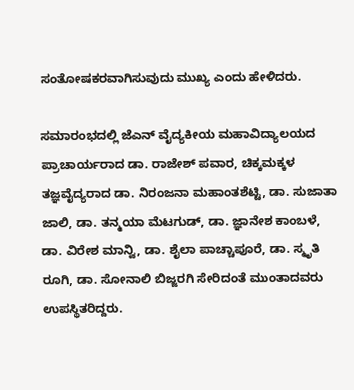ಸಂತೋಷಕರವಾಗಿಸುವುದು ಮುಖ್ಯ ಎಂದು ಹೇಳಿದರು.

ಸಮಾರಂಭದಲ್ಲಿ ಜೆಎನ್‌ ವೈದ್ಯಕೀಯ ಮಹಾವಿದ್ಯಾಲಯದ ಪ್ರಾಚಾರ್ಯರಾದ ಡಾ. ರಾಜೇಶ್ ಪವಾರ, ಚಿಕ್ಕಮಕ್ಕಳ ತಜ್ಞವೈದ್ಯರಾದ ಡಾ. ನಿರಂಜನಾ ಮಹಾಂತಶೆಟ್ಟಿ, ಡಾ. ಸುಜಾತಾ ಜಾಲಿ, ಡಾ. ತನ್ಮಯಾ ಮೆಟಗುಡ್‌, ಡಾ. ಜ್ಞಾನೇಶ ಕಾಂಬಳೆ, ಡಾ. ವಿರೇಶ ಮಾನ್ವಿ, ಡಾ. ಶೈಲಾ ಪಾಚ್ಚಾಪೂರೆ, ಡಾ. ಸ್ಮೃತಿ ರೂಗಿ, ಡಾ. ಸೋನಾಲಿ ಬಿಜ್ಜರಗಿ ಸೇರಿದಂತೆ ಮುಂತಾದವರು ಉಪಸ್ಥಿತರಿದ್ದರು.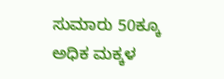ಸುಮಾರು 50ಕ್ಕೂ ಅಧಿಕ ಮಕ್ಕಳ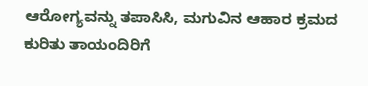ಆರೋಗ್ಯವನ್ನು ತಪಾಸಿಸಿ, ಮಗುವಿನ ಆಹಾರ ಕ್ರಮದ ಕುರಿತು ತಾಯಂದಿರಿಗೆ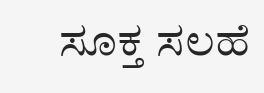ಸೂಕ್ತ ಸಲಹೆ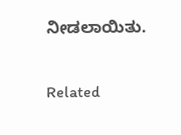ನೀಡಲಾಯಿತು.

Related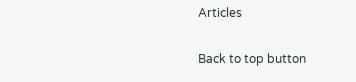Articles

Back to top button